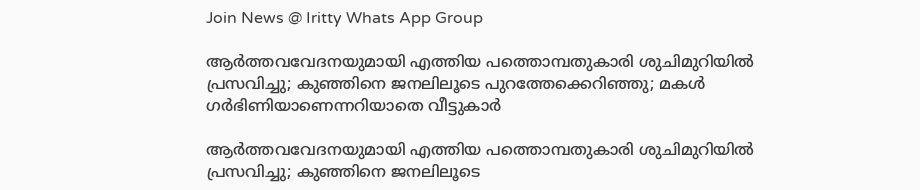Join News @ Iritty Whats App Group

ആർത്തവവേദനയുമായി എത്തിയ പത്തൊമ്പതുകാരി ശുചിമുറിയിൽ പ്രസവിച്ചു; കുഞ്ഞിനെ ജനലിലൂടെ പുറത്തേക്കെറിഞ്ഞു; മകൾ ഗർഭിണിയാണെന്നറിയാതെ വീട്ടുകാർ

ആർത്തവവേദനയുമായി എത്തിയ പത്തൊമ്പതുകാരി ശുചിമുറിയിൽ പ്രസവിച്ചു; കുഞ്ഞിനെ ജനലിലൂടെ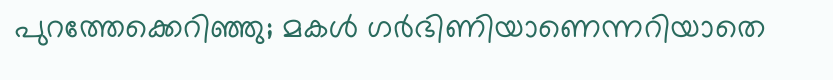പുറത്തേക്കെറിഞ്ഞു; മകൾ ഗർഭിണിയാണെന്നറിയാതെ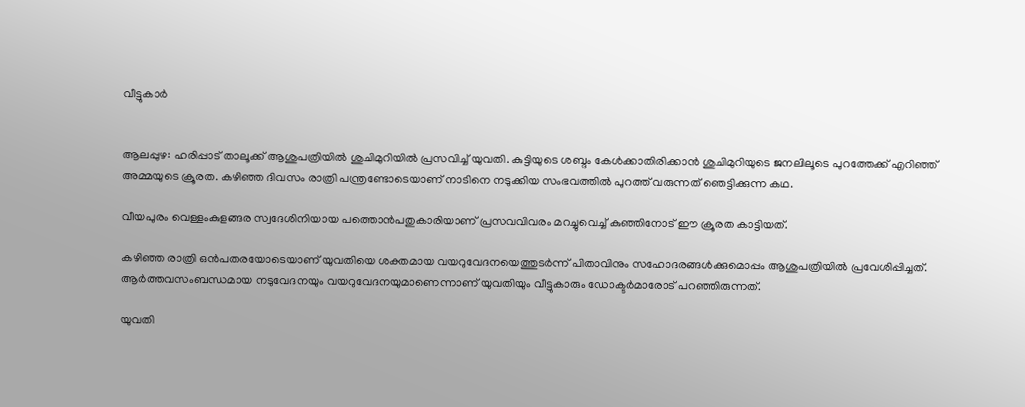വീട്ടുകാർ


ആലപ്പുഴ: ഹരിപ്പാട് താലൂക്ക് ആശുപത്രിയിൽ ശുചിമുറിയിൽ പ്രസവിച്ച് യുവതി. കുട്ടിയുടെ ശബ്ദം കേൾക്കാതിരിക്കാൻ ശുചിമുറിയുടെ ജനലിലൂടെ പുറത്തേക്ക് എറിഞ്ഞ് അമ്മയുടെ ക്രൂരത. കഴിഞ്ഞ ദിവസം രാത്രി പന്ത്രണ്ടോടെയാണ് നാടിനെ നടുക്കിയ സംഭവത്തിൽ പുറത്ത് വരുന്നത് ഞെട്ടിക്കുന്ന കഥ.

വീയപുരം വെള്ളംകുളങ്ങര സ്വദേശിനിയായ പത്തൊൻപതുകാരിയാണ് പ്രസവവിവരം മറച്ചുവെച്ച് കുഞ്ഞിനോട് ഈ ക്രൂരത കാട്ടിയത്.

കഴിഞ്ഞ രാത്രി ഒൻപതരയോടെയാണ് യുവതിയെ ശക്തമായ വയറുവേദനയെത്തുടർന്ന് പിതാവിനും സഹോദരങ്ങൾക്കുമൊപ്പം ആശുപത്രിയിൽ പ്രവേശിപ്പിച്ചത്. ആർത്തവസംബന്ധമായ നടുവേദനയും വയറുവേദനയുമാണെന്നാണ് യുവതിയും വീട്ടുകാരും ഡോക്ടർമാരോട് പറഞ്ഞിരുന്നത്.

യുവതി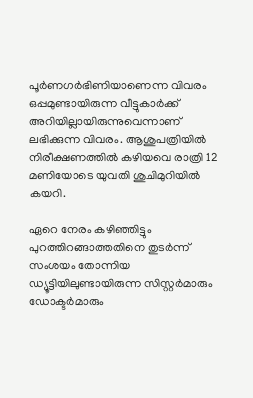പൂർണഗർഭിണിയാണെന്ന വിവരം ഒപ്പമുണ്ടായിരുന്ന വീട്ടുകാർക്ക് അറിയില്ലായിരുന്നുവെന്നാണ് ലഭിക്കുന്ന വിവരം. ആശുപത്രിയിൽ നിരീക്ഷണത്തിൽ കഴിയവെ രാത്രി 12 മണിയോടെ യുവതി ശുചിമുറിയിൽ കയറി.

ഏറെ നേരം കഴിഞ്ഞിട്ടും പുറത്തിറങ്ങാത്തതിനെ തുടർന്ന് സംശയം തോന്നിയ ഡ്യൂട്ടിയിലുണ്ടായിരുന്ന സിസ്റ്റർമാരും ഡോക്ടർമാരും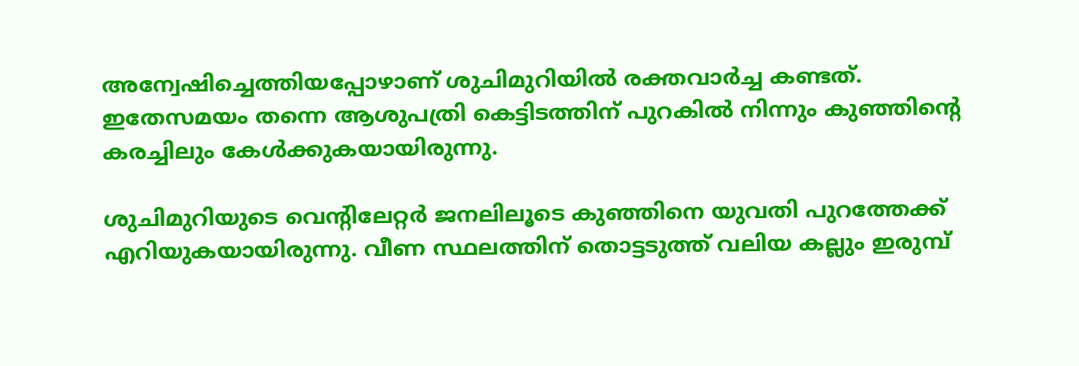അന്വേഷിച്ചെത്തിയപ്പോഴാണ് ശുചിമുറിയിൽ രക്തവാർച്ച കണ്ടത്. ഇതേസമയം തന്നെ ആശുപത്രി കെട്ടിടത്തിന് പുറകിൽ നിന്നും കുഞ്ഞിന്‍റെ കരച്ചിലും കേൾക്കുകയായിരുന്നു.

ശുചിമുറിയുടെ വെന്‍റിലേറ്റർ ജനലിലൂടെ കുഞ്ഞിനെ യുവതി പുറത്തേക്ക് എറിയുകയായിരുന്നു. വീണ സ്ഥലത്തിന് തൊട്ടടുത്ത് വലിയ കല്ലും ഇരുമ്പ്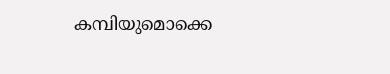കമ്പിയുമൊക്കെ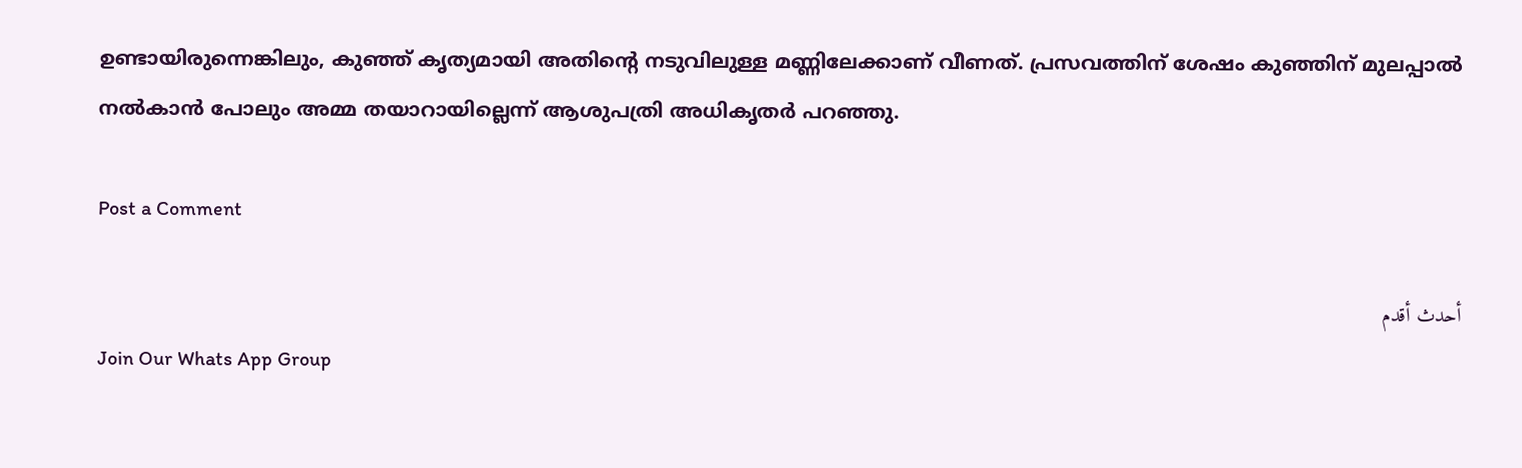ഉണ്ടായിരുന്നെങ്കിലും, കുഞ്ഞ് കൃത്യമായി അതിന്‍റെ നടുവിലുള്ള മണ്ണിലേക്കാണ് വീണത്. പ്രസവത്തിന് ശേഷം കുഞ്ഞിന് മുലപ്പാൽ നൽകാൻ പോലും അമ്മ തയാറായില്ലെന്ന് ആശുപത്രി അധികൃതർ പറഞ്ഞു.

Post a Comment

أحدث أقدم
Join Our Whats App Group